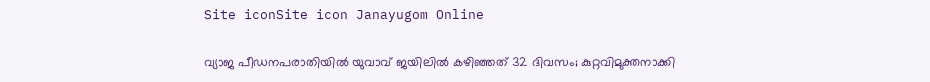Site iconSite icon Janayugom Online

വ്യാജ പീഡനപരാതിയിൽ യുവാവ് ജയിലിൽ കഴിഞ്ഞത് 32 ദിവസം; കുറ്റവിമുക്തനാക്കി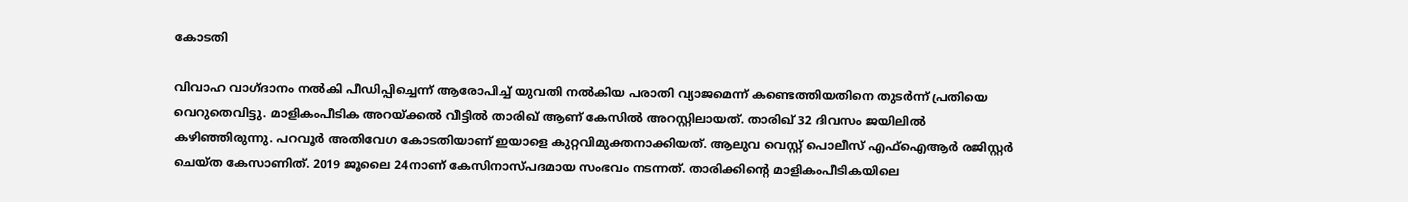കോടതി

വിവാഹ വാഗ്ദാനം നൽകി പീഡിപ്പിച്ചെന്ന് ആരോപിച്ച് യുവതി നൽകിയ പരാതി വ്യാജമെന്ന് കണ്ടെത്തിയതിനെ തുടർന്ന് പ്രതിയെ വെറുതെവിട്ടു. മാളികംപീടിക അറയ്ക്കൽ വീട്ടിൽ താരിഖ് ആണ് കേസിൽ അറസ്റ്റിലായത്. താരിഖ് 32 ദിവസം ജയിലിൽ കഴിഞ്ഞിരുന്നു. പറവൂർ അതിവേഗ കോടതിയാണ് ഇയാളെ കുറ്റവിമുക്തനാക്കിയത്. ആലുവ വെസ്റ്റ് പൊലീസ് എഫ്ഐആർ രജിസ്റ്റർ ചെയ്ത കേസാണിത്. 2019 ജൂലൈ 24നാണ് കേസിനാസ്പദമായ സംഭവം നടന്നത്. താരിക്കിന്റെ മാളികംപീടികയിലെ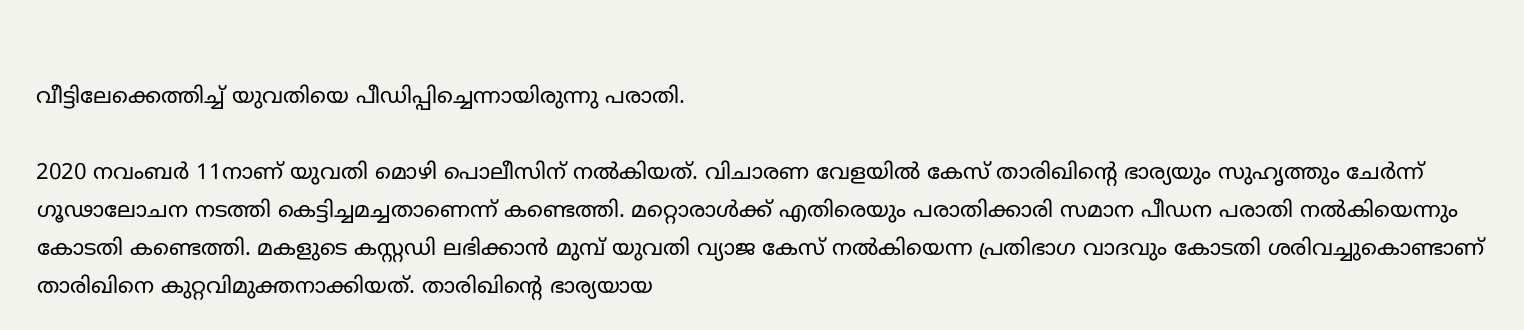വീട്ടിലേക്കെത്തിച്ച് യുവതിയെ പീഡിപ്പിച്ചെന്നായിരുന്നു പരാതി.

2020 നവംബർ 11നാണ് യുവതി മൊഴി പൊലീസിന് നൽകിയത്. വിചാരണ വേളയിൽ കേസ് താരിഖിന്റെ ഭാര്യയും സുഹൃത്തും ചേർന്ന് ഗൂഢാലോചന നടത്തി കെട്ടിച്ചമച്ചതാണെന്ന് കണ്ടെത്തി. മറ്റൊരാൾക്ക് എതിരെയും പരാതിക്കാരി സമാന പീഡന പരാതി നൽകിയെന്നും കോടതി കണ്ടെത്തി. മകളുടെ കസ്റ്റഡി ലഭിക്കാൻ മുമ്പ് യുവതി വ്യാജ കേസ് നൽകിയെന്ന പ്രതിഭാഗ വാദവും കോടതി ശരിവച്ചുകൊണ്ടാണ് താരിഖിനെ കുറ്റവിമുക്തനാക്കിയത്. താരിഖിന്റെ ഭാര്യയായ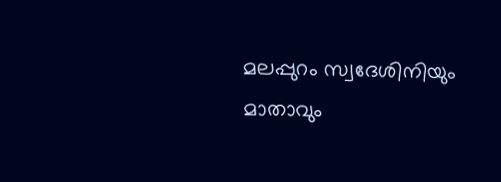മലപ്പുറം സ്വദേശിനിയും മാതാവും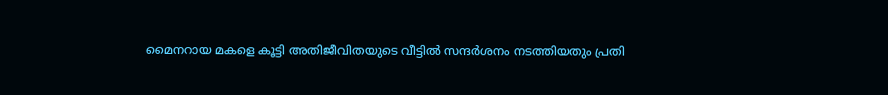മൈനറായ മകളെ കൂട്ടി അതിജീവിതയുടെ വീട്ടിൽ സന്ദർശനം നടത്തിയതും പ്രതി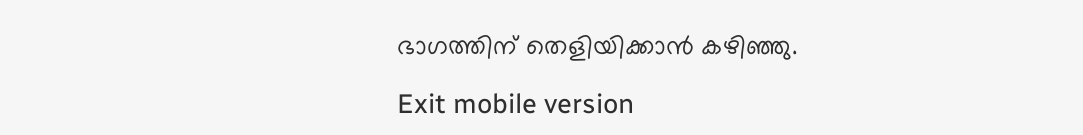ഭാഗത്തിന് തെളിയിക്കാൻ കഴിഞ്ഞു.

Exit mobile version